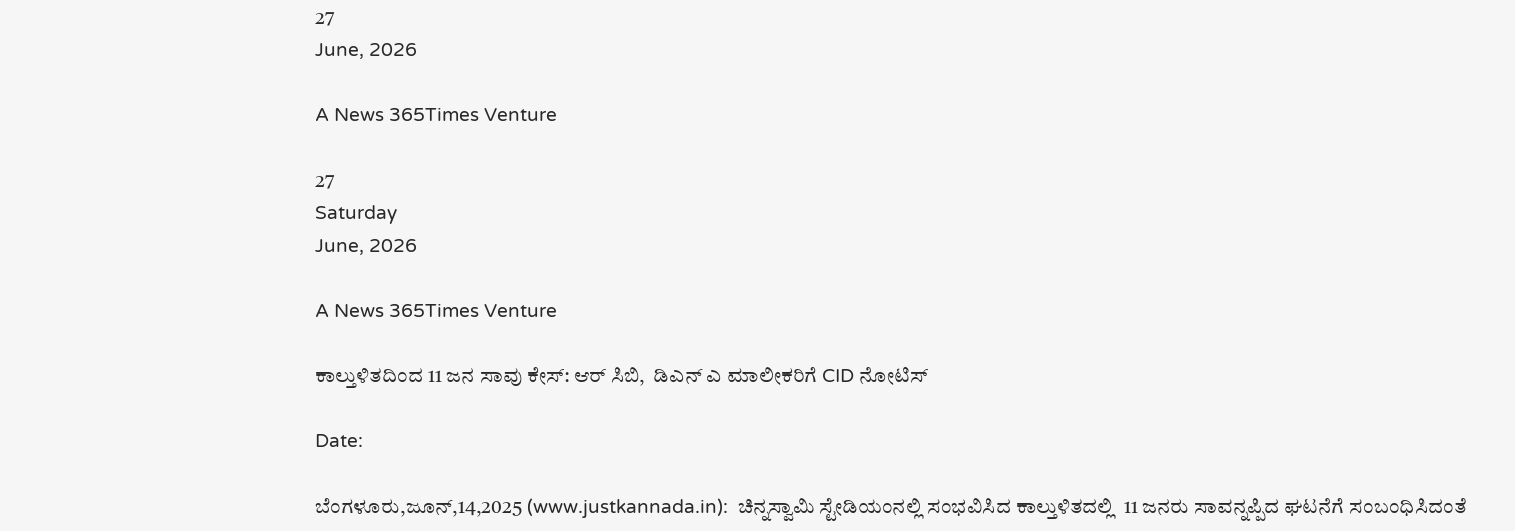27
June, 2026

A News 365Times Venture

27
Saturday
June, 2026

A News 365Times Venture

ಕಾಲ್ತುಳಿತದಿಂದ 11 ಜನ ಸಾವು ಕೇಸ್: ಆರ್ ಸಿಬಿ,  ಡಿಎನ್ ಎ ಮಾಲೀಕರಿಗೆ CID ನೋಟಿಸ್

Date:

ಬೆಂಗಳೂರು,ಜೂನ್,14,2025 (www.justkannada.in):  ಚಿನ್ನಸ್ವಾಮಿ ಸ್ಟೇಡಿಯಂನಲ್ಲಿ ಸಂಭವಿಸಿದ ಕಾಲ್ತುಳಿತದಲ್ಲಿ  11 ಜನರು ಸಾವನ್ನಪ್ಪಿದ ಘಟನೆಗೆ ಸಂಬಂಧಿಸಿದಂತೆ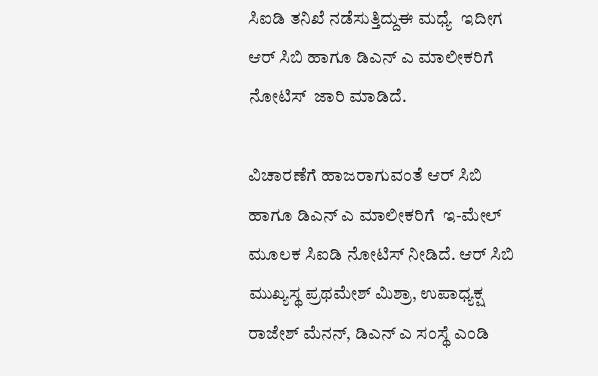ಸಿಐಡಿ ತನಿಖೆ ನಡೆಸುತ್ತಿದ್ದುಈ ಮಧ್ಯೆ  ಇದೀಗ ಆರ್ ಸಿಬಿ ಹಾಗೂ ಡಿಎನ್ ಎ ಮಾಲೀಕರಿಗೆ ನೋಟಿಸ್  ಜಾರಿ ಮಾಡಿದೆ.

ವಿಚಾರಣೆಗೆ ಹಾಜರಾಗುವಂತೆ ಆರ್ ಸಿಬಿ ಹಾಗೂ ಡಿಎನ್ ಎ ಮಾಲೀಕರಿಗೆ  ಇ-ಮೇಲ್ ಮೂಲಕ ಸಿಐಡಿ ನೋಟಿಸ್ ನೀಡಿದೆ. ಆರ್ ಸಿಬಿ ಮುಖ್ಯಸ್ಥ ಪ್ರಥಮೇಶ್ ಮಿಶ್ರಾ, ಉಪಾಧ್ಯಕ್ಷ ರಾಜೇಶ್ ಮೆನನ್, ಡಿಎನ್ ಎ ಸಂಸ್ಥೆ ಎಂಡಿ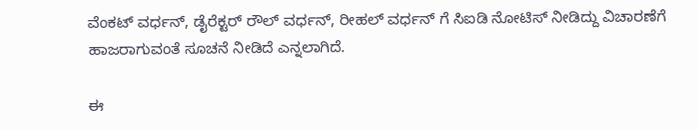ವೆಂಕಟ್ ವರ್ಧನ್, ಡೈರೆಕ್ಟರ್ ರೌಲ್ ವರ್ಧನ್, ರೀಹಲ್ ವರ್ಧನ್ ಗೆ ಸಿಐಡಿ ನೋಟಿಸ್ ನೀಡಿದ್ದು ವಿಚಾರಣೆಗೆ ಹಾಜರಾಗುವಂತೆ ಸೂಚನೆ ನೀಡಿದೆ ಎನ್ನಲಾಗಿದೆ.

ಈ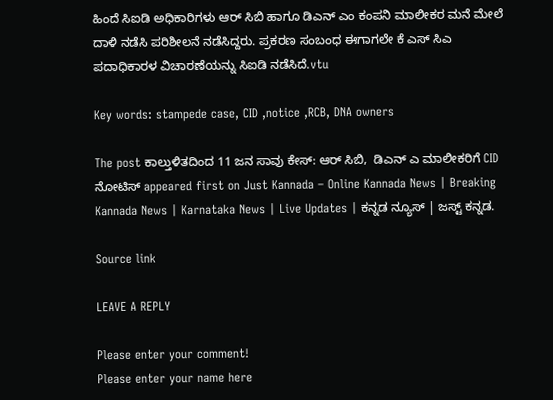ಹಿಂದೆ ಸಿಐಡಿ ಅಧಿಕಾರಿಗಳು ಆರ್ ಸಿಬಿ ಹಾಗೂ ಡಿಎನ್ ಎಂ ಕಂಪನಿ ಮಾಲೀಕರ ಮನೆ ಮೇಲೆ ದಾಳಿ ನಡೆಸಿ ಪರಿಶೀಲನೆ ನಡೆಸಿದ್ದರು. ಪ್ರಕರಣ ಸಂಬಂಧ ಈಗಾಗಲೇ ಕೆ ಎಸ್ ಸಿಎ ಪದಾಧಿಕಾರಳ ವಿಚಾರಣೆಯನ್ನು ಸಿಐಡಿ ನಡೆಸಿದೆ.vtu

Key words: stampede case, CID ,notice ,RCB, DNA owners

The post ಕಾಲ್ತುಳಿತದಿಂದ 11 ಜನ ಸಾವು ಕೇಸ್: ಆರ್ ಸಿಬಿ,  ಡಿಎನ್ ಎ ಮಾಲೀಕರಿಗೆ CID ನೋಟಿಸ್ appeared first on Just Kannada – Online Kannada News | Breaking Kannada News | Karnataka News | Live Updates | ಕನ್ನಡ ನ್ಯೂಸ್ | ಜಸ್ಟ್ ಕನ್ನಡ.

Source link

LEAVE A REPLY

Please enter your comment!
Please enter your name here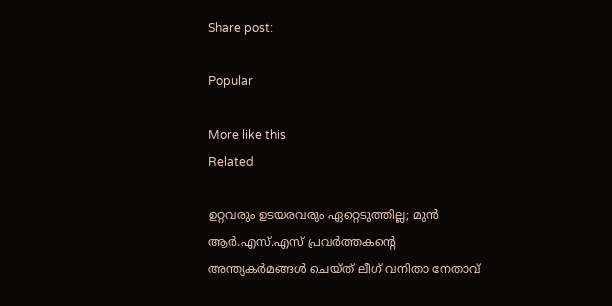Share post:

Popular

More like this
Related

ഉറ്റവരും ഉടയരവരും ഏറ്റെടുത്തില്ല; മുന്‍ ആര്‍.എസ്.എസ് പ്രവര്‍ത്തകന്റെ അന്ത്യകര്‍മങ്ങള്‍ ചെയ്ത് ലീഗ് വനിതാ നേതാവ്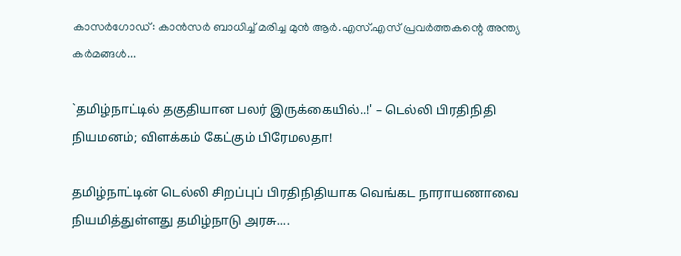കാസര്‍ഗോഡ്: കാന്‍സര്‍ ബാധിച്ച് മരിച്ച മുന്‍ ആര്‍.എസ്.എസ് പ്രവര്‍ത്തകന്റെ അന്ത്യ കര്‍മങ്ങള്‍...

`தமிழ்நாட்டில் தகுதியான பலர் இருக்கையில்..!' – டெல்லி பிரதிநிதி நியமனம்; விளக்கம் கேட்கும் பிரேமலதா!

தமிழ்நாட்டின் டெல்லி சிறப்புப் பிரதிநிதியாக வெங்கட நாராயணாவை நியமித்துள்ளது தமிழ்நாடு அரசு....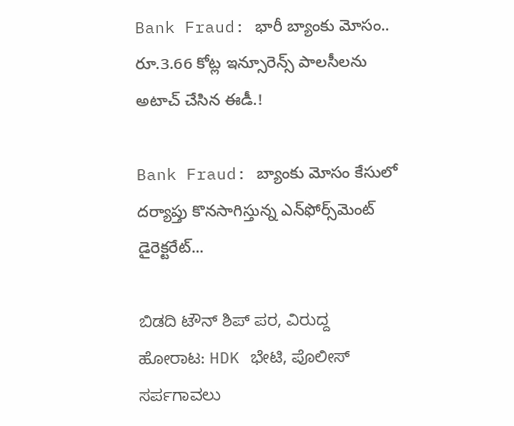Bank Fraud: భారీ బ్యాంకు మోసం.. రూ.3.66 కోట్ల ఇన్సూరెన్స్ పాలసీలను అటాచ్ చేసిన ఈడీ.!

Bank Fraud: బ్యాంకు మోసం కేసులో దర్యాప్తు కొనసాగిస్తున్న ఎన్‌ఫోర్స్‌మెంట్ డైరెక్టరేట్...

ಬಿಡದಿ ಟೌನ್ ಶಿಪ್ ಪರ, ವಿರುದ್ದ ಹೋರಾಟ: HDK ಭೇಟಿ, ಪೊಲೀಸ್‍ ಸರ್ಪಗಾವಲು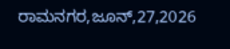ರಾಮನಗರ,ಜೂನ್,27,2026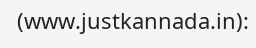(www.justkannada.in):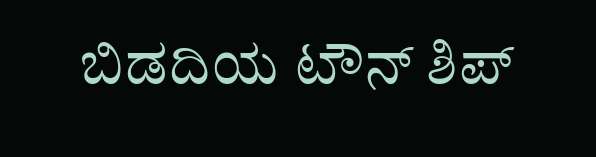ಬಿಡದಿಯ ಟೌನ್ ಶಿಪ್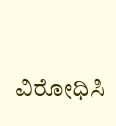ವಿರೋಧಿಸಿ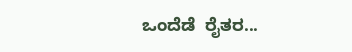ಒಂದೆಡೆ  ರೈತರ...